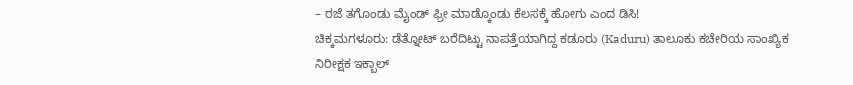– ರಜೆ ತಗೊಂಡು ಮೈಂಡ್ ಫ್ರೀ ಮಾಡ್ಕೊಂಡು ಕೆಲಸಕ್ಕೆ ಹೋಗು ಎಂದ ಡಿಸಿ!
ಚಿಕ್ಕಮಗಳೂರು: ಡೆತ್ನೋಟ್ ಬರೆದಿಟ್ಟು ನಾಪತ್ತೆಯಾಗಿದ್ದ ಕಡೂರು (Kaduru) ತಾಲೂಕು ಕಚೇರಿಯ ಸಾಂಖ್ಯಿಕ ನಿರೀಕ್ಷಕ ಇಕ್ಬಾಲ್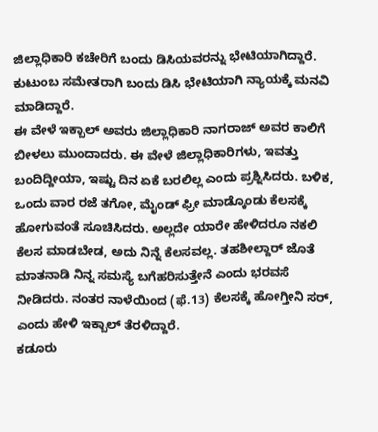ಜಿಲ್ಲಾಧಿಕಾರಿ ಕಚೇರಿಗೆ ಬಂದು ಡಿಸಿಯವರನ್ನು ಭೇಟಿಯಾಗಿದ್ದಾರೆ. ಕುಟುಂಬ ಸಮೇತರಾಗಿ ಬಂದು ಡಿಸಿ ಭೇಟಿಯಾಗಿ ನ್ಯಾಯಕ್ಕೆ ಮನವಿ ಮಾಡಿದ್ದಾರೆ.
ಈ ವೇಳೆ ಇಕ್ಬಾಲ್ ಅವರು ಜಿಲ್ಲಾಧಿಕಾರಿ ನಾಗರಾಜ್ ಅವರ ಕಾಲಿಗೆ ಬೀಳಲು ಮುಂದಾದರು. ಈ ವೇಳೆ ಜಿಲ್ಲಾಧಿಕಾರಿಗಳು, ಇವತ್ತು ಬಂದಿದ್ದೀಯಾ, ಇಷ್ಟು ದಿನ ಏಕೆ ಬರಲಿಲ್ಲ ಎಂದು ಪ್ರಶ್ನಿಸಿದರು. ಬಳಿಕ, ಒಂದು ವಾರ ರಜೆ ತಗೋ, ಮೈಂಡ್ ಫ್ರೀ ಮಾಡ್ಕೊಂಡು ಕೆಲಸಕ್ಕೆ ಹೋಗುವಂತೆ ಸೂಚಿಸಿದರು. ಅಲ್ಲದೇ ಯಾರೇ ಹೇಳಿದರೂ ನಕಲಿ ಕೆಲಸ ಮಾಡಬೇಡ, ಅದು ನಿನ್ನೆ ಕೆಲಸವಲ್ಲ. ತಹಶೀಲ್ದಾರ್ ಜೊತೆ ಮಾತನಾಡಿ ನಿನ್ನ ಸಮಸ್ಯೆ ಬಗೆಹರಿಸುತ್ತೇನೆ ಎಂದು ಭರವಸೆ ನೀಡಿದರು. ನಂತರ ನಾಳೆಯಿಂದ (ಫೆ.13) ಕೆಲಸಕ್ಕೆ ಹೋಗ್ತೀನಿ ಸರ್, ಎಂದು ಹೇಳಿ ಇಕ್ಬಾಲ್ ತೆರಳಿದ್ದಾರೆ.
ಕಡೂರು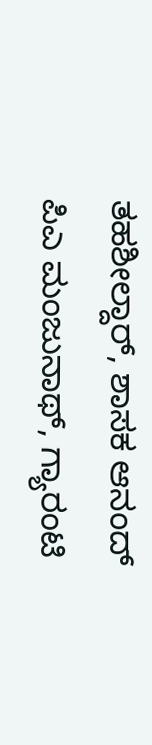ತಹಶೀಲ್ದಾರ್, ಶಾಸಕ ಆನಂದ್ ಪಿಎ ಮಂಜುನಾಥ್, ಗ್ಯಾರಂಟಿ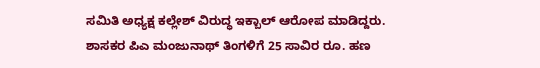ಸಮಿತಿ ಅಧ್ಯಕ್ಷ ಕಲ್ಲೇಶ್ ವಿರುದ್ಧ ಇಕ್ಬಾಲ್ ಆರೋಪ ಮಾಡಿದ್ದರು. ಶಾಸಕರ ಪಿಎ ಮಂಜುನಾಥ್ ತಿಂಗಳಿಗೆ 25 ಸಾವಿರ ರೂ. ಹಣ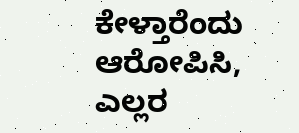ಕೇಳ್ತಾರೆಂದು ಆರೋಪಿಸಿ, ಎಲ್ಲರ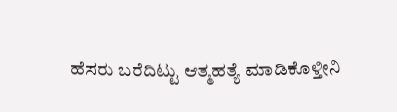ಹೆಸರು ಬರೆದಿಟ್ಟು ಆತ್ಮಹತ್ಯೆ ಮಾಡಿಕೊಳ್ತೀನಿ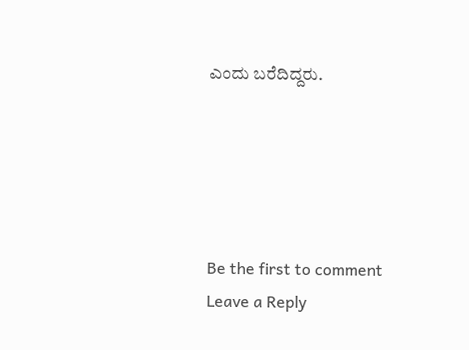ಎಂದು ಬರೆದಿದ್ದರು.





Be the first to comment
Leave a Reply